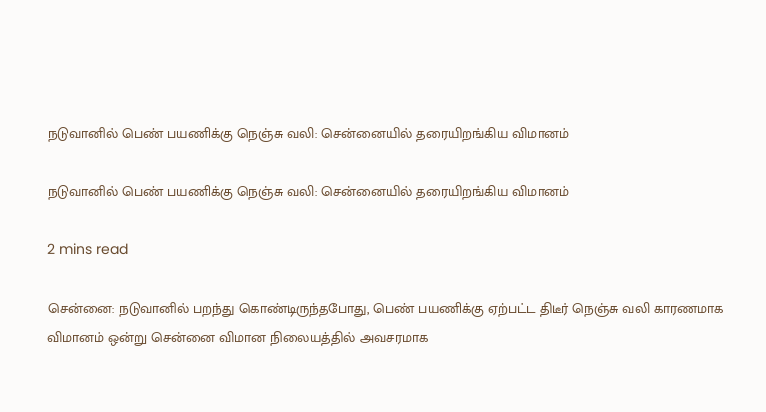நடுவானில் பெண் பயணிக்கு நெஞ்சு வலி: சென்னையில் தரையிறங்கிய விமானம்

நடுவானில் பெண் பயணிக்கு நெஞ்சு வலி: சென்னையில் தரையிறங்கிய விமானம்

2 mins read

சென்னை: நடுவானில் பறந்து கொண்டிருந்தபோது, பெண் பயணிக்கு ஏற்பட்ட திடீர் நெஞ்சு வலி காரணமாக விமானம் ஒன்று சென்னை விமான நிலையத்தில் அவசரமாக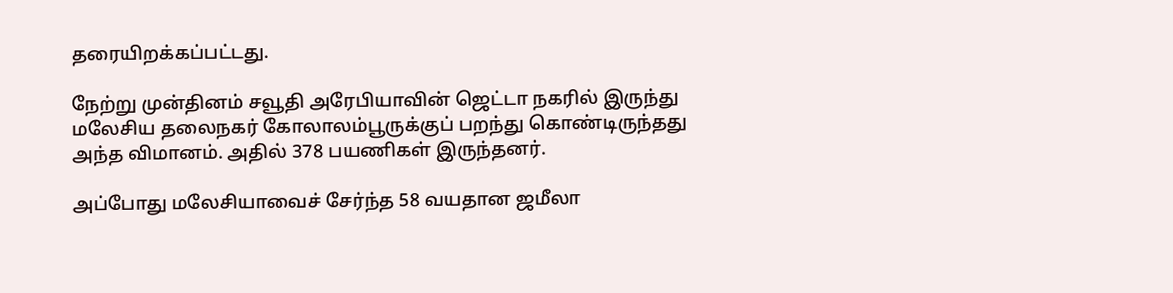தரையிறக்கப்பட்டது.

நேற்று முன்தினம் சவூதி அரேபியாவின் ஜெட்டா நகரில் இருந்து மலேசிய தலைநகர் கோலாலம்பூருக்குப் பறந்து கொண்டிருந்தது அந்த விமானம். அதில் 378 பயணிகள் இருந்தனர்.

அப்போது மலேசியாவைச் சேர்ந்த 58 வயதான ஜமீலா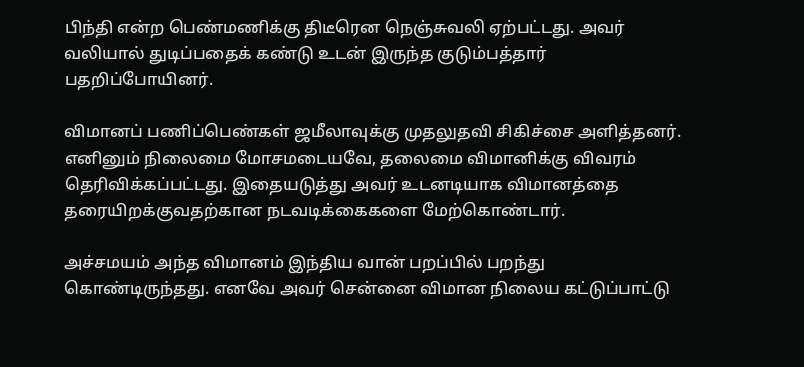பிந்தி என்ற பெண்மணிக்கு திடீரென நெஞ்சுவலி ஏற்பட்டது. அவர் வலியால் துடிப்பதைக் கண்டு உடன் இருந்த குடும்பத்தார் பதறிப்போயினர்.

விமானப் பணிப்பெண்கள் ஜமீலாவுக்கு முதலுதவி சிகிச்சை அளித்தனர். எனினும் நிலைமை மோசமடையவே, தலைமை விமானிக்கு விவரம் தெரிவிக்கப்பட்டது. இதையடுத்து அவர் உடனடியாக விமானத்தை தரையிறக்குவதற்கான நடவடிக்கைகளை மேற்கொண்டார்.

அச்சமயம் அந்த விமானம் இந்திய வான் பறப்பில் பறந்து கொண்டிருந்தது. எனவே அவர் சென்னை விமான நிலைய கட்டுப்பாட்டு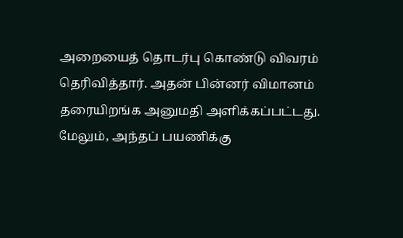அறையைத் தொடர்பு கொண்டு விவரம் தெரிவித்தார். அதன் பின்னர் விமானம் தரையிறங்க அனுமதி அளிக்கப்பட்டது. மேலும், அந்தப் பயணிக்கு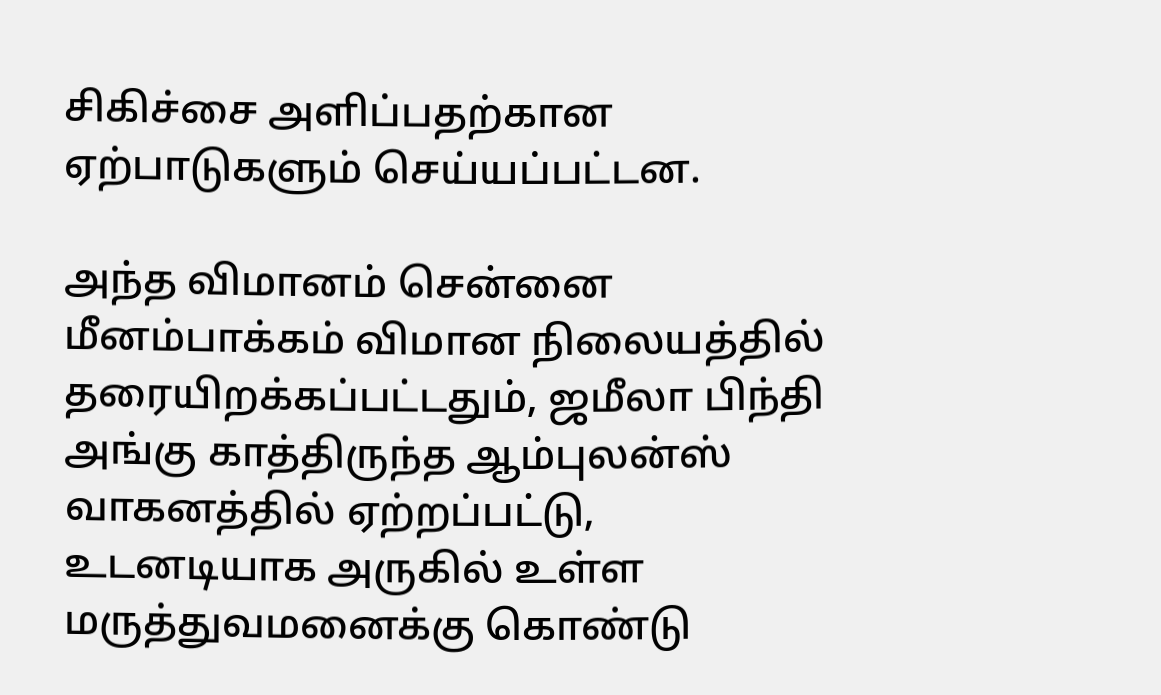சிகிச்சை அளிப்பதற்கான ஏற்பாடுகளும் செய்யப்பட்டன.

அந்த விமானம் சென்னை மீனம்பாக்கம் விமான நிலையத்தில் தரையிறக்கப்பட்டதும், ஜமீலா பிந்தி அங்கு காத்திருந்த ஆம்புலன்ஸ் வாகனத்தில் ஏற்றப்பட்டு, உடனடியாக அருகில் உள்ள மருத்துவமனைக்கு கொண்டு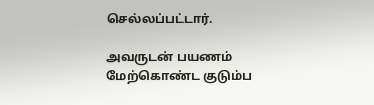செல்லப்பட்டார்.

அவருடன் பயணம் மேற்கொண்ட குடும்ப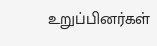உறுப்பினர்கள்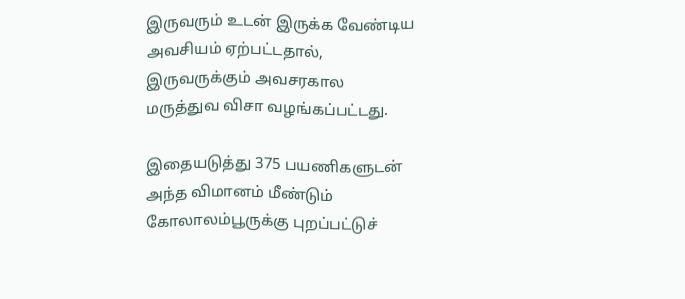இருவரும் உடன் இருக்க வேண்டிய அவசியம் ஏற்பட்டதால், இருவருக்கும் அவசரகால மருத்துவ விசா வழங்கப்பட்டது.

இதையடுத்து 375 பயணிகளுடன் அந்த விமானம் மீண்டும் கோலாலம்பூருக்கு புறப்பட்டுச்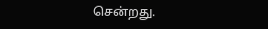சென்றது.